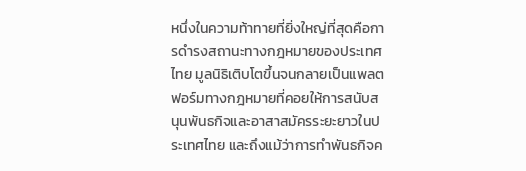หนึ่งในความท้าทายที่ยิ่งใหญ่ที่สุดคือการดำรงสถานะทางกฎหมายของประเทศไทย มูลนิธิเติบโตขึ้นจนกลายเป็นแพลตฟอร์มทางกฎหมายที่คอยให้การสนับสนุนพันธกิจและอาสาสมัครระยะยาวในประเทศไทย และถึงแม้ว่าการทำพันธกิจค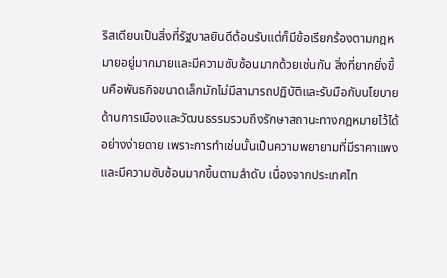ริสเตียนเป็นสิ่งที่รัฐบาลยินดีต้อนรับแต่ก็มีข้อเรียกร้องตามกฎหมายอยู่มากมายและมีความซับซ้อนมากด้วยเช่นกัน สิ่งที่ยากยิ่งขึ้นคือพันธกิจขนาดเล็กมักไม่มีสามารถปฏิบัติและรับมือกับนโยบายด้านการเมืองและวัฒนธรรมรวมถึงรักษาสถานะทางกฎหมายไว้ได้อย่างง่ายดาย เพราะการทำเช่นนั้นเป็นความพยายามที่มีราคาแพงและมีความซับซ้อนมากขึ้นตามลำดับ เนื่องจากประเทศไท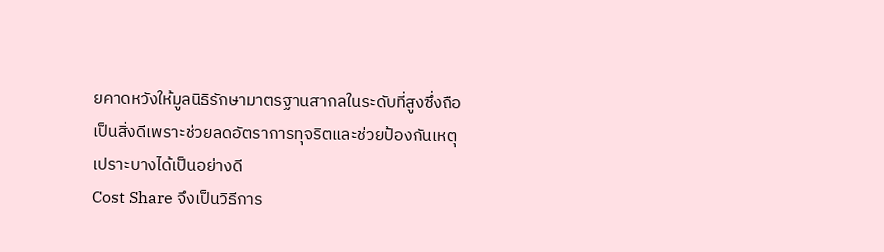ยคาดหวังให้มูลนิธิรักษามาตรฐานสากลในระดับที่สูงซึ่งถือเป็นสิ่งดีเพราะช่วยลดอัตราการทุจริตและช่วยป้องกันเหตุเปราะบางได้เป็นอย่างดี
Cost Share จึงเป็นวิธีการ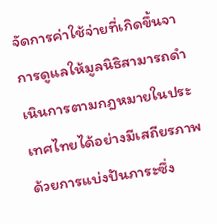จัดการค่าใช้จ่ายที่เกิดขึ้นจาการดูแลให้มูลนิธิสามารถดำเนินการตามกฎหมายในประเทศไทยได้อย่างมีเสถียรภาพ ด้วยการแบ่งปันภาระซึ่ง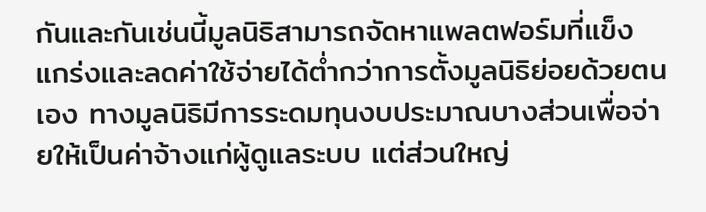กันและกันเช่นนี้มูลนิธิสามารถจัดหาแพลตฟอร์มที่แข็งแกร่งและลดค่าใช้จ่ายได้ต่ำกว่าการตั้งมูลนิธิย่อยด้วยตนเอง ทางมูลนิธิมีการระดมทุนงบประมาณบางส่วนเพื่อจ่ายให้เป็นค่าจ้างแก่ผู้ดูแลระบบ แต่ส่วนใหญ่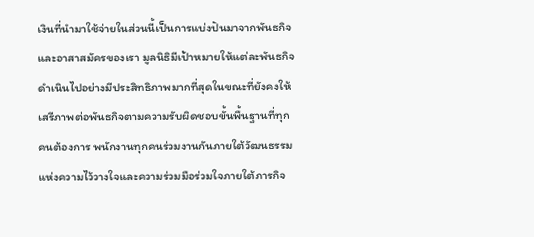เงินที่นำมาใช้จ่ายในส่วนนี้เป็นการแบ่งปันมาจากพันธกิจและอาสาสมัครของเรา มูลนิธิมีเป้าหมายให้แต่ละพันธกิจดำเนินไปอย่างมีประสิทธิภาพมากที่สุดในขณะที่ยังคงให้เสรีภาพต่อพันธกิจตามความรับผิดชอบขั้นพื้นฐานที่ทุกคนต้องการ พนักงานทุกคนร่วมงานกันภายใต้วัฒนธรรมแห่งความไว้วางใจและความร่วมมือร่วมใจภายใต้ภารกิจ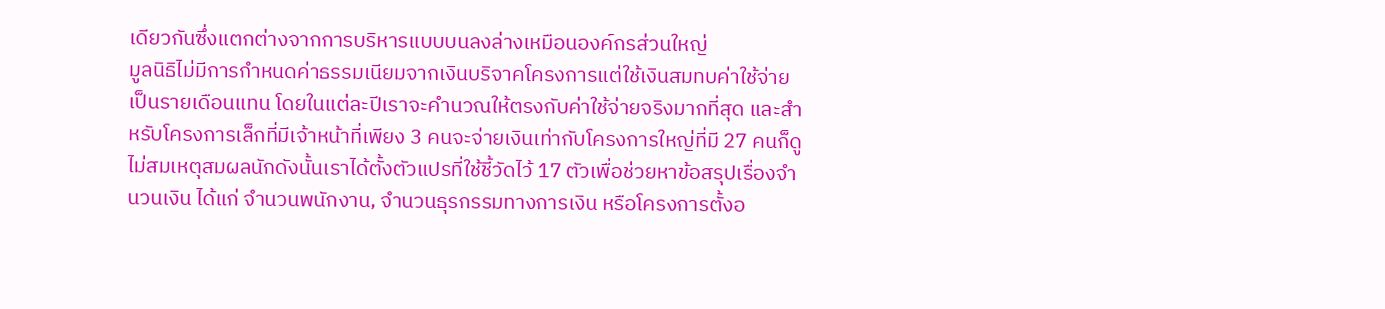เดียวกันซึ่งแตกต่างจากการบริหารแบบบนลงล่างเหมือนองค์กรส่วนใหญ่
มูลนิธิไม่มีการกำหนดค่าธรรมเนียมจากเงินบริจาคโครงการแต่ใช้เงินสมทบค่าใช้จ่ายเป็นรายเดือนแทน โดยในแต่ละปีเราจะคำนวณให้ตรงกับค่าใช้จ่ายจริงมากที่สุด และสำหรับโครงการเล็กที่มีเจ้าหน้าที่เพียง 3 คนจะจ่ายเงินเท่ากับโครงการใหญ่ที่มี 27 คนก็ดูไม่สมเหตุสมผลนักดังนั้นเราได้ตั้งตัวแปรที่ใช้ชี้วัดไว้ 17 ตัวเพื่อช่วยหาข้อสรุปเรื่องจำนวนเงิน ได้แก่ จำนวนพนักงาน, จำนวนธุรกรรมทางการเงิน หรือโครงการตั้งอ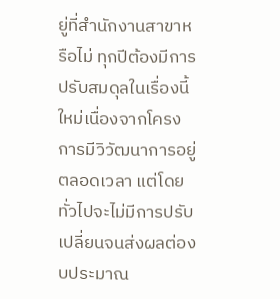ยู่ที่สำนักงานสาขาหรือไม่ ทุกปีต้องมีการปรับสมดุลในเรื่องนี้ใหม่เนื่องจากโครงการมีวิวัฒนาการอยู่ตลอดเวลา แต่โดยทั่วไปจะไม่มีการปรับเปลี่ยนจนส่งผลต่องบประมาณ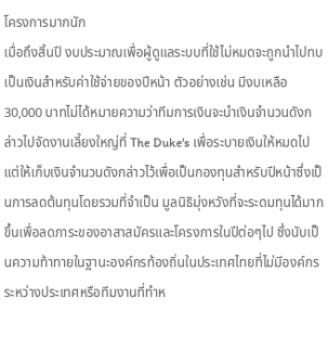โครงการมากนัก
เมื่อถึงสิ้นปี งบประมาณเพื่อผู้ดูแลระบบที่ใช้ไม่หมดจะถูกนำไปทบเป็นเงินสำหรับค่าใช้จ่ายของปีหน้า ตัวอย่างเช่น มีงบเหลือ 30,000 บาทไม่ได้หมายความว่าทีมการเงินจะนำเงินจำนวนดังกล่าวไปจัดงานเลี้ยงใหญ่ที่ The Duke's เพื่อระบายเงินให้หมดไป แต่ให้เก็บเงินจำนวนดังกล่าวไว้เพื่อเป็นกองทุนสำหรับปีหน้าซึ่งเป็นการลดต้นทุนโดยรวมที่จำเป็น มูลนิธิมุ่งหวังที่จะระดมทุนได้มากขึ้นเพื่อลดภาระของอาสาสมัครและโครงการในปีต่อๆไป ซึ่งนับเป็นความท้าทายในฐานะองค์กรท้องถิ่นในประเทศไทยที่ไม่มีองค์กรระหว่างประเทศหรือทีมงานที่ทำห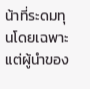น้าที่ระดมทุนโดยเฉพาะ แต่ผู้นำของ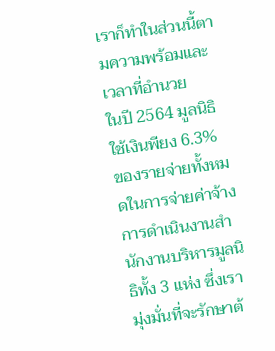เราก็ทำในส่วนนี้ตามความพร้อมและเวลาที่อำนวย
ในปี 2564 มูลนิธิใช้เงินพียง 6.3% ของรายจ่ายทั้งหมดในการจ่ายค่าจ้างการดำเนินงานสำนักงานบริหารมูลนิธิทั้ง 3 แห่ง ซึ่งเรามุ่งมั่นที่จะรักษาต้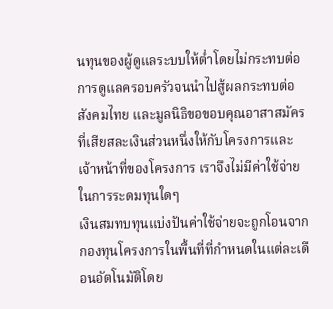นทุนของผู้ดูแลระบบให้ต่ำโดยไม่กระทบต่อการดูแลครอบครัวจนนำไปสู้ผลกระทบต่อสังคมไทย และมูลนิธิขอขอบคุณอาสาสมัครที่เสียสละเงินส่วนหนึ่งให้กับโครงการและเจ้าหน้าที่ของโครงการ เราจึงไม่มีค่าใช้จ่ายในการระดมทุนใดๆ
เงินสมทบทุนแบ่งปันค่าใช้จ่ายจะถูกโอนจากกองทุนโครงการในพื้นที่ที่กำหนดในแต่ละเดือนอัตโนมัติโดย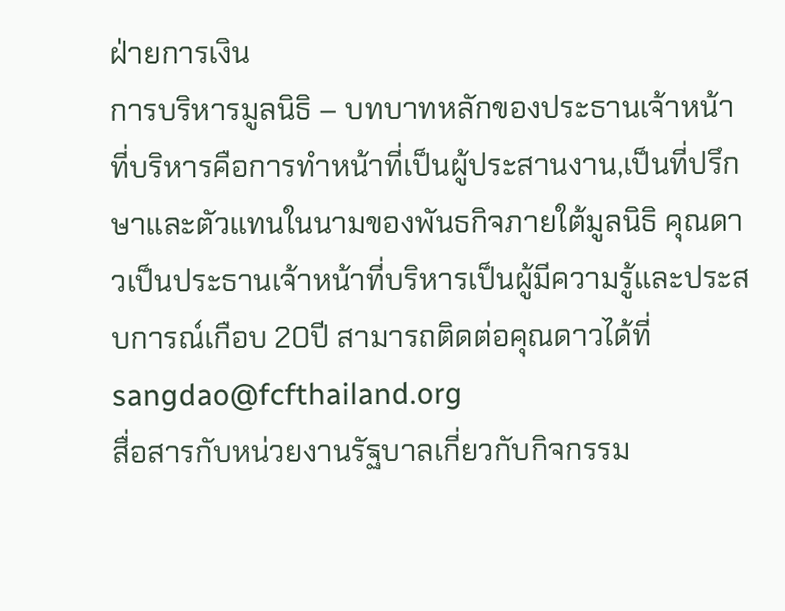ฝ่ายการเงิน
การบริหารมูลนิธิ – บทบาทหลักของประธานเจ้าหน้าที่บริหารคือการทำหน้าที่เป็นผู้ประสานงาน,เป็นที่ปรึกษาและตัวแทนในนามของพันธกิจภายใต้มูลนิธิ คุณดาวเป็นประธานเจ้าหน้าที่บริหารเป็นผู้มีความรู้และประสบการณ์เกือบ 20ปี สามารถติดต่อคุณดาวได้ที่ sangdao@fcfthailand.org
สื่อสารกับหน่วยงานรัฐบาลเกี่ยวกับกิจกรรม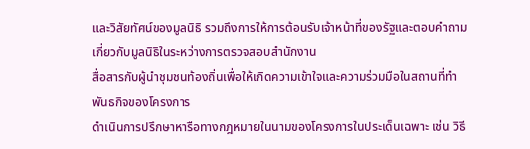และวิสัยทัศน์ของมูลนิธิ รวมถึงการให้การต้อนรับเจ้าหน้าที่ของรัฐและตอบคำถามเกี่ยวกับมูลนิธิในระหว่างการตรวจสอบสำนักงาน
สื่อสารกับผู้นำชุมชนท้องถิ่นเพื่อให้เกิดความเข้าใจและความร่วมมือในสถานที่ทำพันธกิจของโครงการ
ดำเนินการปรึกษาหารือทางกฎหมายในนามของโครงการในประเด็นเฉพาะ เช่น วิธี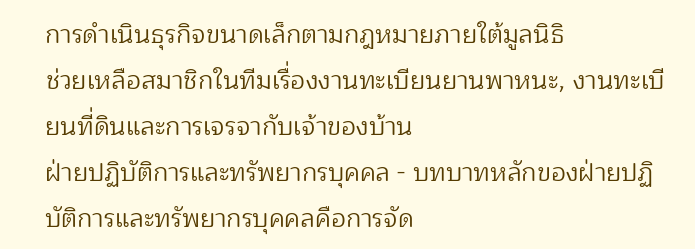การดำเนินธุรกิจขนาดเล็กตามกฎหมายภายใต้มูลนิธิ
ช่วยเหลือสมาชิกในทีมเรื่องงานทะเบียนยานพาหนะ, งานทะเบียนที่ดินและการเจรจากับเจ้าของบ้าน
ฝ่ายปฏิบัติการและทรัพยากรบุคคล - บทบาทหลักของฝ่ายปฏิบัติการและทรัพยากรบุคคลคือการจัด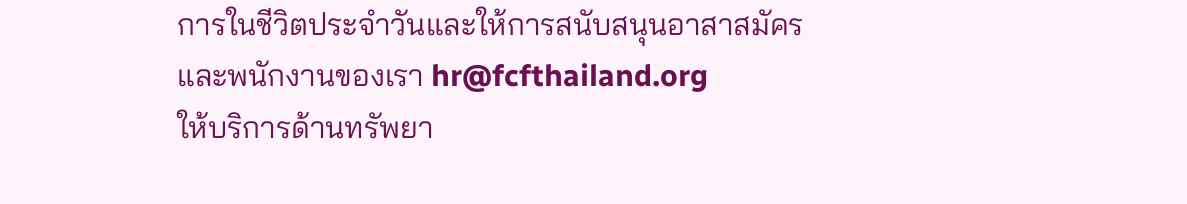การในชีวิตประจำวันและให้การสนับสนุนอาสาสมัครและพนักงานของเรา hr@fcfthailand.org
ให้บริการด้านทรัพยา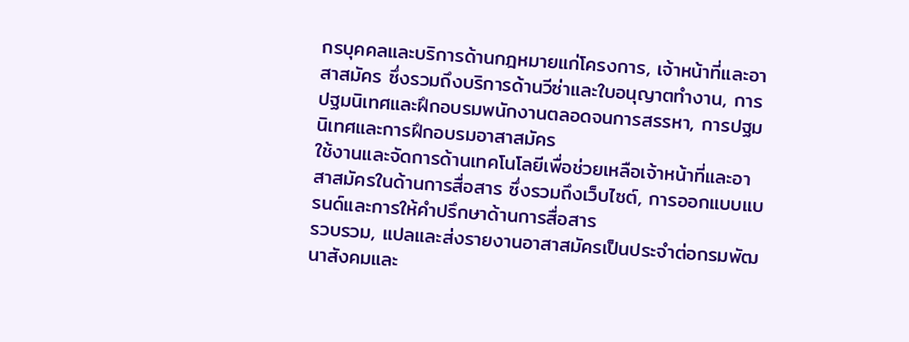กรบุคคลและบริการด้านกฎหมายแก่โครงการ, เจ้าหน้าที่และอาสาสมัคร ซึ่งรวมถึงบริการด้านวีซ่าและใบอนุญาตทำงาน, การปฐมนิเทศและฝึกอบรมพนักงานตลอดจนการสรรหา, การปฐมนิเทศและการฝึกอบรมอาสาสมัคร
ใช้งานและจัดการด้านเทคโนโลยีเพื่อช่วยเหลือเจ้าหน้าที่และอาสาสมัครในด้านการสื่อสาร ซึ่งรวมถึงเว็บไซต์, การออกแบบแบรนด์และการให้คำปรึกษาด้านการสื่อสาร
รวบรวม, แปลและส่งรายงานอาสาสมัครเป็นประจำต่อกรมพัฒนาสังคมและ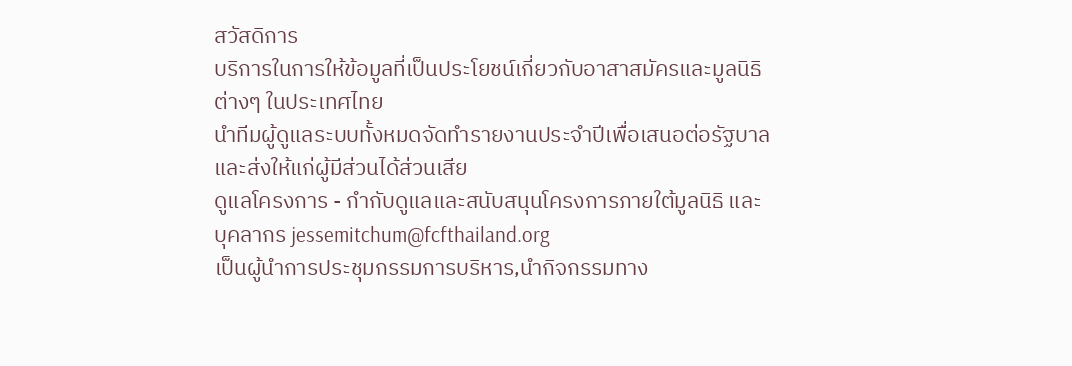สวัสดิการ
บริการในการให้ข้อมูลที่เป็นประโยชน์เกี่ยวกับอาสาสมัครและมูลนิธิต่างๆ ในประเทศไทย
นำทีมผู้ดูแลระบบทั้งหมดจัดทำรายงานประจำปีเพื่อเสนอต่อรัฐบาลและส่งให้แก่ผู้มีส่วนได้ส่วนเสีย
ดูแลโครงการ - กำกับดูแลและสนับสนุนโครงการภายใต้มูลนิธิ และบุคลากร jessemitchum@fcfthailand.org
เป็นผู้นําการประชุมกรรมการบริหาร,นำกิจกรรมทาง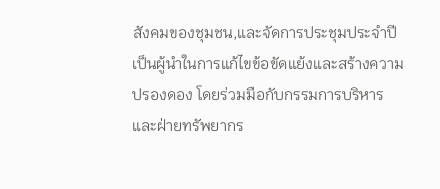สังคมของชุมชน,และจัดการประชุมประจําปี
เป็นผู้นําในการแก้ไขข้อขัดแย้งและสร้างความปรองดอง โดยร่วมมือกับกรรมการบริหารและฝ่ายทรัพยากร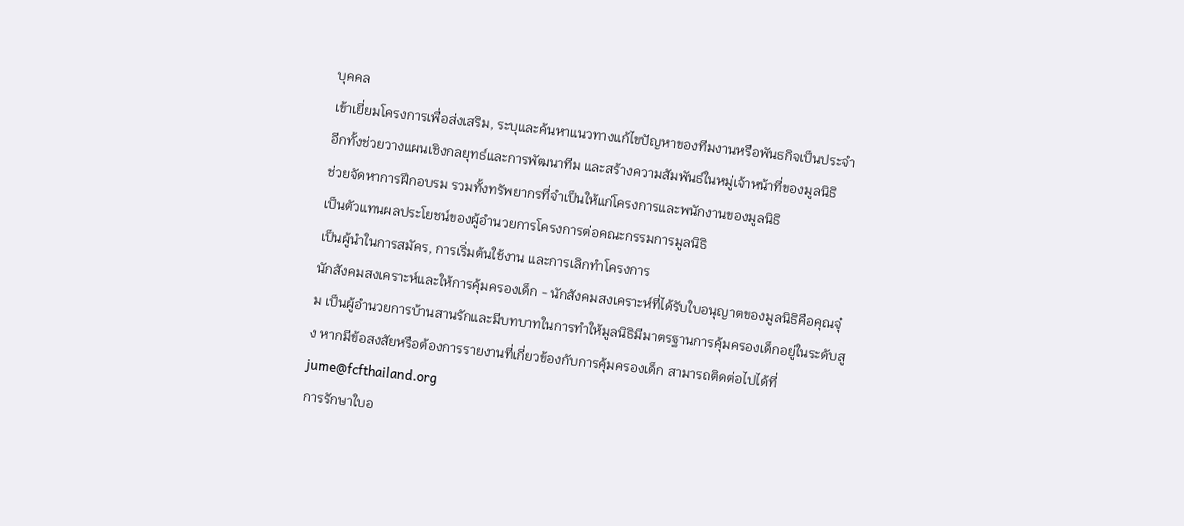บุคคล
เข้าเยี่ยมโครงการเพื่อส่งเสริม, ระบุและค้นหาแนวทางแก้ไขปัญหาของทีมงานหรือพันธกิจเป็นประจํา อีกทั้งช่วยวางแผนเชิงกลยุทธ์และการพัฒนาทีม และสร้างความสัมพันธ์ในหมู่เจ้าหน้าที่ของมูลนิธิ
ช่วยจัดหาการฝึกอบรม รวมทั้งทรัพยากรที่จำเป็นให้แก่โครงการและพนักงานของมูลนิธิ
เป็นตัวแทนผลประโยชน์ของผู้อํานวยการโครงการต่อคณะกรรมการมูลนิธิ
เป็นผู้นําในการสมัคร, การเริ่มต้นใช้งาน และการเลิกทำโครงการ
นักสังคมสงเคราะห์และให้การคุ้มครองเด็ก - นักสังคมสงเคราะห์ที่ได้รับใบอนุญาตของมูลนิธิคือคุณจุ๋ม เป็นผู้อำนวยการบ้านสานรักและมีบทบาทในการทำให้มูลนิธิมีมาตรฐานการคุ้มครองเด็กอยู่ในระดับสูง หากมีข้อสงสัยหรือต้องการรายงานที่เกี่ยวข้องกับการคุ้มครองเด็ก สามารถติดต่อไปได้ที่ jume@fcfthailand.org
การรักษาใบอ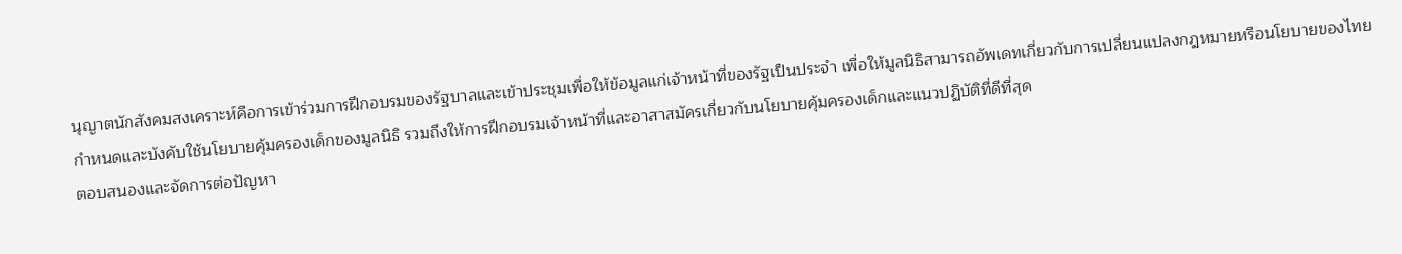นุญาตนักสังคมสงเคราะห์คือการเข้าร่วมการฝึกอบรมของรัฐบาลและเข้าประชุมเพื่อให้ข้อมูลแก่เจ้าหน้าที่ของรัฐเป็นประจำ เพื่อให้มูลนิธิสามารถอัพเดทเกี่ยวกับการเปลี่ยนแปลงกฎหมายหรือนโยบายของไทย
กำหนดและบังคับใช้นโยบายคุ้มครองเด็กของมูลนิธิ รวมถึงให้การฝึกอบรมเจ้าหน้าที่และอาสาสมัครเกี่ยวกับนโยบายคุ้มครองเด็กและแนวปฏิบัติที่ดีที่สุด
ตอบสนองและจัดการต่อปัญหา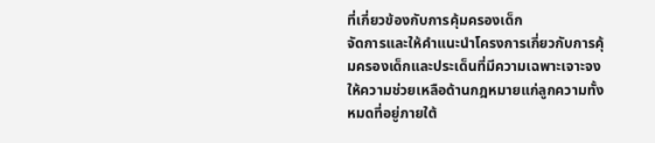ที่เกี่ยวข้องกับการคุ้มครองเด็ก
จัดการและให้คำแนะนำโครงการเกี่ยวกับการคุ้มครองเด็กและประเด็นที่มีความเฉพาะเจาะจง
ให้ความช่วยเหลือด้านกฎหมายแก่ลูกความทั้งหมดที่อยู่ภายใต้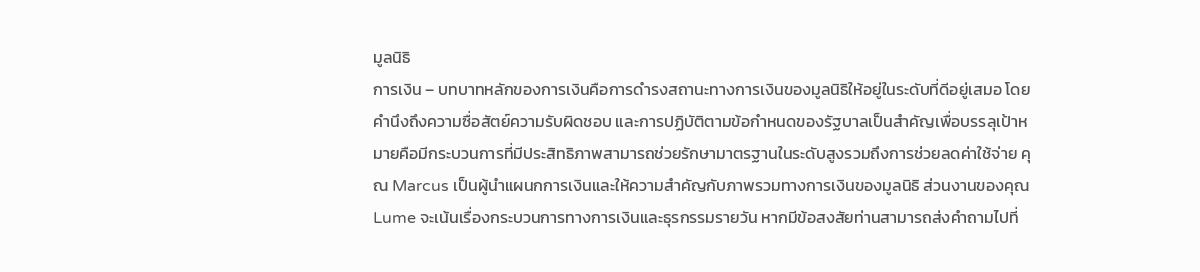มูลนิธิ
การเงิน – บทบาทหลักของการเงินคือการดำรงสถานะทางการเงินของมูลนิธิให้อยู่ในระดับที่ดีอยู่เสมอ โดยคำนึงถึงความซื่อสัตย์ความรับผิดชอบ และการปฏิบัติตามข้อกำหนดของรัฐบาลเป็นสำคัญเพื่อบรรลุเป้าหมายคือมีกระบวนการที่มีประสิทธิภาพสามารถช่วยรักษามาตรฐานในระดับสูงรวมถึงการช่วยลดค่าใช้จ่าย คุณ Marcus เป็นผู้นำแผนกการเงินและให้ความสำคัญกับภาพรวมทางการเงินของมูลนิธิ ส่วนงานของคุณ Lume จะเน้นเรื่องกระบวนการทางการเงินและธุรกรรมรายวัน หากมีข้อสงสัยท่านสามารถส่งคำถามไปที่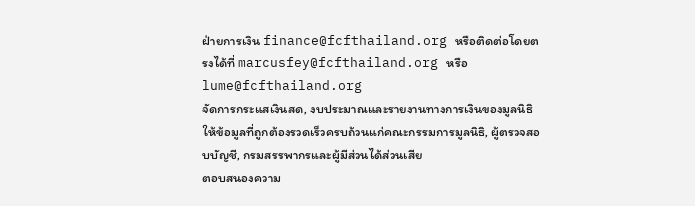ฝ่ายการเงิน finance@fcfthailand.org หรือติดต่อโดยตรงได้ที่ marcusfey@fcfthailand.org หรือ lume@fcfthailand.org
จัดการกระแสเงินสด, งบประมาณและรายงานทางการเงินของมูลนิธิ
ให้ข้อมูลที่ถูกต้องรวดเร็วครบถ้วนแก่คณะกรรมการมูลนิธิ, ผู้ตรวจสอบบัญชี, กรมสรรพากรและผู้มีส่วนได้ส่วนเสีย
ตอบสนองความ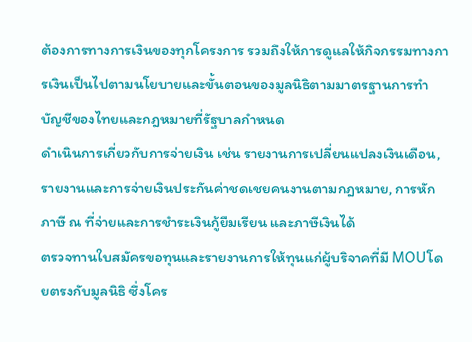ต้องการทางการเงินของทุกโครงการ รวมถึงให้การดูแลให้กิจกรรมทางการเงินเป็นไปตามนโยบายและขั้นตอนของมูลนิธิตามมาตรฐานการทำบัญชีของไทยและกฎหมายที่รัฐบาลกำหนด
ดำเนินการเกี่ยวกับการจ่ายเงิน เช่น รายงานการเปลี่ยนแปลงเงินเดือน, รายงานและการจ่ายเงินประกันค่าชดเชยคนงานตามกฎหมาย, การหักภาษี ณ ที่จ่ายและการชำระเงินกู้ยืมเรียน และภาษีเงินได้
ตรวจทานใบสมัครขอทุนและรายงานการให้ทุนแก่ผู้บริจาคที่มี MOUโดยตรงกับมูลนิธิ ซึ่งโคร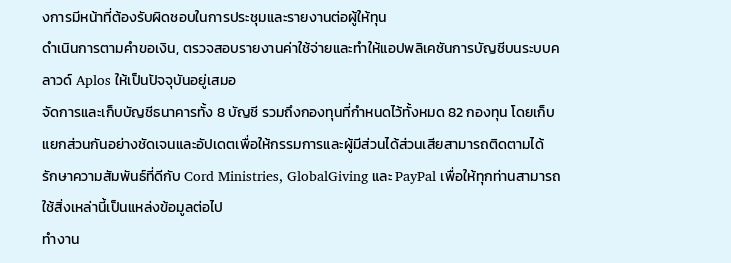งการมีหน้าที่ต้องรับผิดชอบในการประชุมและรายงานต่อผู้ให้ทุน
ดำเนินการตามคำขอเงิน, ตรวจสอบรายงานค่าใช้จ่ายและทำให้แอปพลิเคชันการบัญชีบนระบบคลาวด์ Aplos ให้เป็นปัจจุบันอยู่เสมอ
จัดการและเก็บบัญชีธนาคารทั้ง 8 บัญชี รวมถึงกองทุนที่กำหนดไว้ทั้งหมด 82 กองทุน โดยเก็บแยกส่วนกันอย่างชัดเจนและอัปเดตเพื่อให้กรรมการและผู้มีส่วนได้ส่วนเสียสามารถติดตามได้
รักษาความสัมพันธ์ที่ดีกับ Cord Ministries, GlobalGiving และ PayPal เพื่อให้ทุกท่านสามารถใช้สิ่งเหล่านี้เป็นแหล่งข้อมูลต่อไป
ทำงาน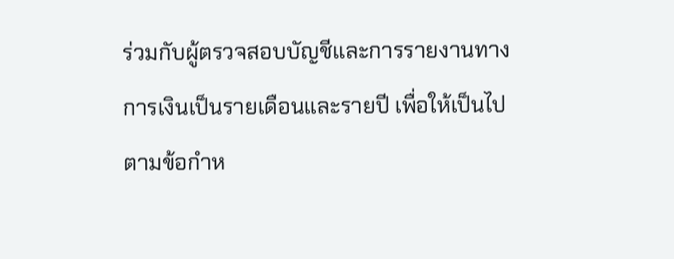ร่วมกับผู้ตรวจสอบบัญชีและการรายงานทางการเงินเป็นรายเดือนและรายปี เพื่อให้เป็นไปตามข้อกำห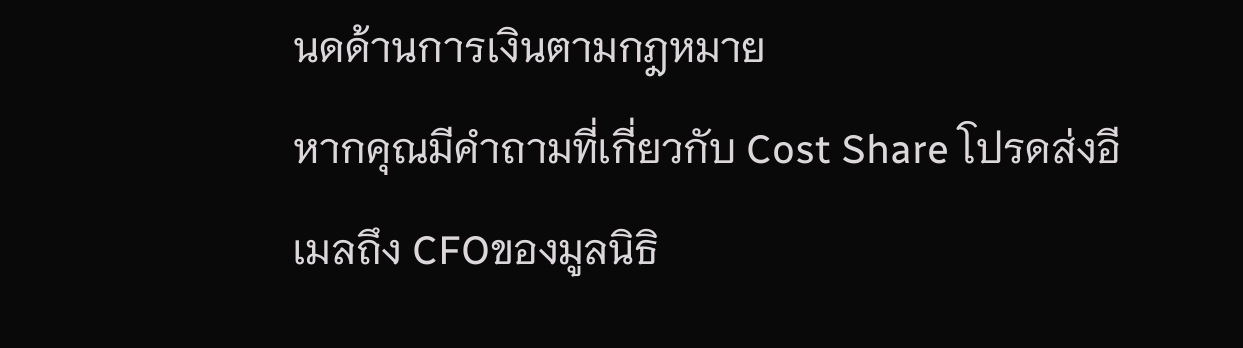นดด้านการเงินตามกฎหมาย
หากคุณมีคำถามที่เกี่ยวกับ Cost Share โปรดส่งอีเมลถึง CFOของมูลนิธิ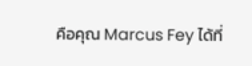คือคุณ Marcus Fey ได้ที่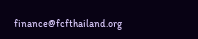finance@fcfthailand.org